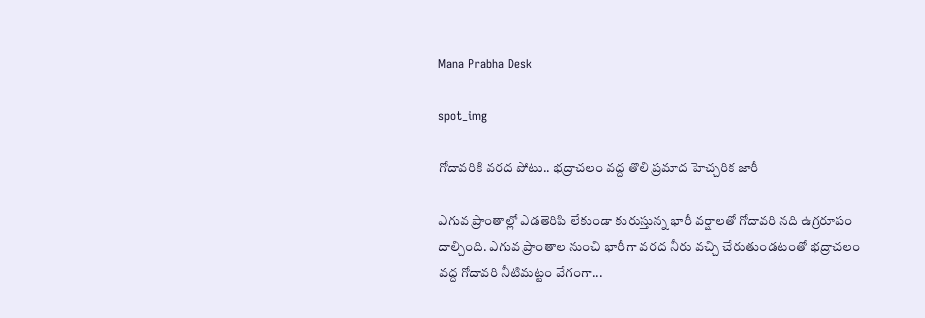Mana Prabha Desk

spot_img

గోదావరికి వరద పోటు.. భద్రాచలం వద్ద తొలి ప్రమాద హెచ్చరిక జారీ

ఎగువ ప్రాంతాల్లో ఎడతెరిపి లేకుండా కురుస్తున్న భారీ వర్షాలతో గోదావరి నది ఉగ్రరూపం దాల్చింది. ఎగువ ప్రాంతాల నుంచి భారీగా వరద నీరు వచ్చి చేరుతుండటంతో భద్రాచలం వద్ద గోదావరి నీటిమట్టం వేగంగా...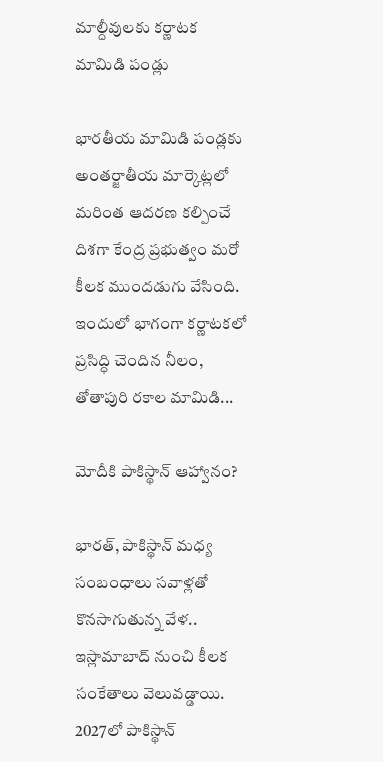మాల్దీవులకు కర్ణాటక మామిడి పండ్లు

భారతీయ మామిడి పండ్లకు అంతర్జాతీయ మార్కెట్లలో మరింత ఆదరణ కల్పించే దిశగా కేంద్ర ప్రభుత్వం మరో కీలక ముందడుగు వేసింది. ఇందులో భాగంగా కర్ణాటకలో ప్రసిద్ధి చెందిన నీలం, తోతాపురి రకాల మామిడి...

మోదీకి పాకిస్థాన్‌ ఆహ్వానం?

భారత్‌, పాకిస్థాన్‌ మధ్య సంబంధాలు సవాళ్లతో కొనసాగుతున్న వేళ.. ఇస్లామాబాద్‌ నుంచి కీలక సంకేతాలు వెలువడ్డాయి. 2027లో పాకిస్థాన్‌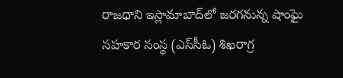రాజధాని ఇస్లామాబాద్‌లో జరగనున్న షాంఘై సహకార సంస్థ (ఎస్‌సీఓ) శిఖరాగ్ర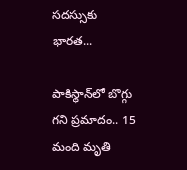సదస్సుకు భారత...

పాకిస్థాన్‌లో బొగ్గు గని ప్రమాదం.. 15 మంది మృతి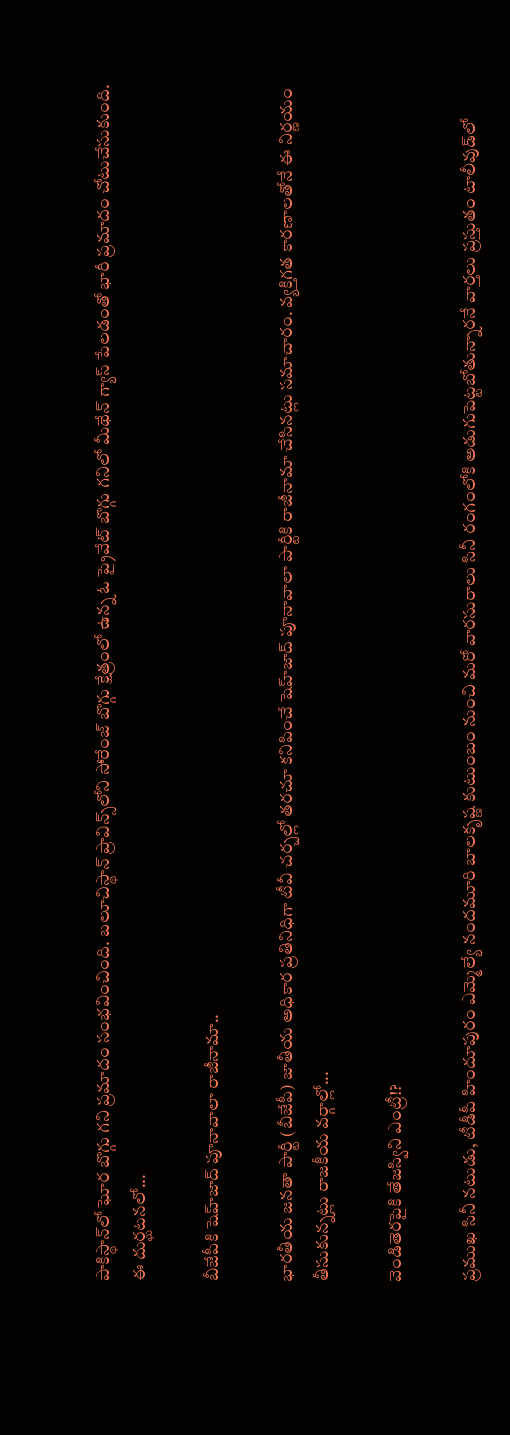పాకిస్థాన్‌లో ఘోర బొగ్గు గని ప్రమాదం సంభవించింది. బలూచిస్థాన్‌ ప్రావిన్స్‌లోని సోరేంజ్‌ బొగ్గు క్షేత్రంలో ఉన్న ఓ ప్రైవేట్‌ బొగ్గు గనిలో మీథేన్‌ గ్యాస్‌ పేలడంతో భారీ ప్రమాదం చోటుచేసుకుంది. ఈ దుర్ఘటనలో...

బీజేపీకి షెహ్‌జాద్‌ పూనావాలా రాజీనామా..

భారతీయ జనతా పార్టీ (బీజేపీ) జాతీయ అధికార ప్రతినిధిగా టీవీ చర్చల్లో తరచూ కనిపించే షెహ్‌జాద్‌ పూనావాలా పార్టీకి రాజీనామా చేసినట్లు సమాచారం. వ్యక్తిగత కారణాలతోనే ఈ నిర్ణయం తీసుకున్నట్లు రాజకీయ వర్గాల్లో...

వెండితెరపైకి తేజస్విని ఎంట్రీ!?

ప్రముఖ సినీ నటుడు, టీడీపీ హిందూపురం ఎమ్మెల్యే నందమూరి బాలకృష్ణ కుటుంబం నుంచి మరో వారసురాలు సినీ రంగంలోకి అడుగుపెట్టబోతున్నారనే వార్తలు ప్రస్తుతం టాలీవుడ్‌లో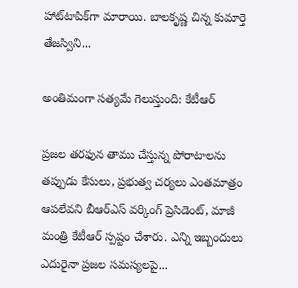హాట్‌టాపిక్‌గా మారాయి. బాలకృష్ణ చిన్న కుమార్తె తేజస్విని...

అంతిమంగా సత్యమే గెలుస్తుంది: కేటీఆర్‌

ప్రజల తరఫున తాము చేస్తున్న పోరాటాలను తప్పుడు కేసులు, ప్రభుత్వ చర్యలు ఎంతమాత్రం ఆపలేవని బీఆర్ఎస్‌ వర్కింగ్‌ ప్రెసిడెంట్‌, మాజీ మంత్రి కేటీఆర్‌ స్పష్టం చేశారు. ఎన్ని ఇబ్బందులు ఎదురైనా ప్రజల సమస్యలపై...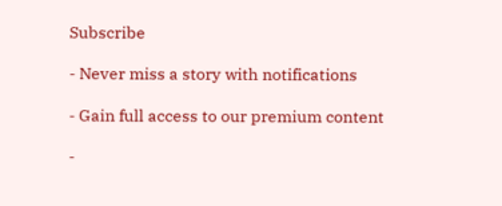Subscribe

- Never miss a story with notifications

- Gain full access to our premium content

-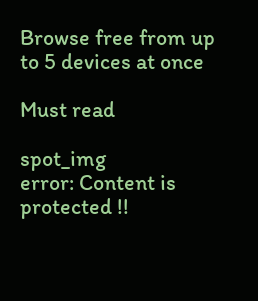Browse free from up to 5 devices at once

Must read

spot_img
error: Content is protected !!